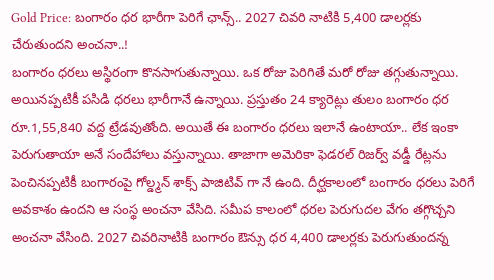Gold Price: బంగారం ధర భారీగా పెరిగే ఛాన్స్.. 2027 చివరి నాటికి 5,400 డాలర్లకు చేరుతుందని అంచనా..!
బంగారం ధరలు అస్థిరంగా కొనసాగుతున్నాయి. ఒక రోజు పెరిగితే మరో రోజు తగ్గుతున్నాయి. అయినప్పటికీ పసిడి ధరలు భారీగానే ఉన్నాయి. ప్రస్తుతం 24 క్యారెట్లు తులం బంగారం ధర రూ.1,55,840 వద్ద ట్రేడవుతోంది. అయితే ఈ బంగారం ధరలు ఇలానే ఉంటాయా.. లేక ఇంకా పెరుగుతాయా అనే సందేహాలు వస్తున్నాయి. తాజాగా అమెరికా ఫెడరల్ రిజర్వ్ వడ్డీ రేట్లను పెంచినప్పటికీ బంగారంపై గోల్డ్మన్ శాక్స్ పాజిటివ్ గా నే ఉంది. దీర్ఘకాలంలో బంగారం ధరలు పెరిగే అవకాశం ఉందని ఆ సంస్థ అంచనా వేసిది. సమీప కాలంలో ధరల పెరుగుదల వేగం తగ్గొచ్చని అంచనా వేసింది. 2027 చివరినాటికి బంగారం ఔన్సు ధర 4,400 డాలర్లకు పెరుగుతుందన్న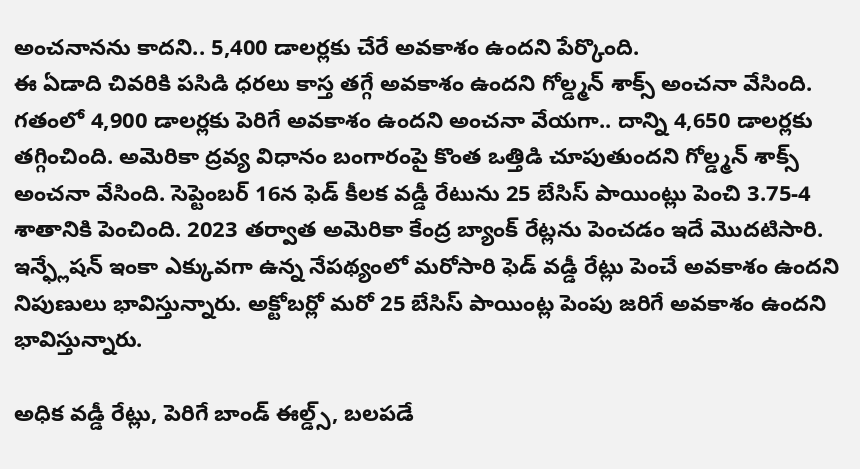అంచనానను కాదని.. 5,400 డాలర్లకు చేరే అవకాశం ఉందని పేర్కొంది.
ఈ ఏడాది చివరికి పసిడి ధరలు కాస్త తగ్గే అవకాశం ఉందని గోల్డ్మన్ శాక్స్ అంచనా వేసింది. గతంలో 4,900 డాలర్లకు పెరిగే అవకాశం ఉందని అంచనా వేయగా.. దాన్ని 4,650 డాలర్లకు తగ్గించింది. అమెరికా ద్రవ్య విధానం బంగారంపై కొంత ఒత్తిడి చూపుతుందని గోల్డ్మన్ శాక్స్ అంచనా వేసింది. సెప్టెంబర్ 16న ఫెడ్ కీలక వడ్డీ రేటును 25 బేసిస్ పాయింట్లు పెంచి 3.75-4 శాతానికి పెంచింది. 2023 తర్వాత అమెరికా కేంద్ర బ్యాంక్ రేట్లను పెంచడం ఇదే మొదటిసారి. ఇన్ఫ్లేషన్ ఇంకా ఎక్కువగా ఉన్న నేపథ్యంలో మరోసారి ఫెడ్ వడ్డీ రేట్లు పెంచే అవకాశం ఉందని నిపుణులు భావిస్తున్నారు. అక్టోబర్లో మరో 25 బేసిస్ పాయింట్ల పెంపు జరిగే అవకాశం ఉందని భావిస్తున్నారు.

అధిక వడ్డీ రేట్లు, పెరిగే బాండ్ ఈల్డ్స్, బలపడే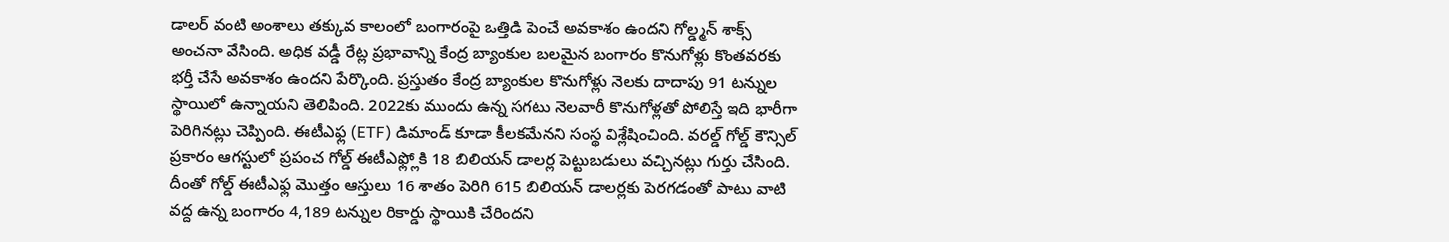డాలర్ వంటి అంశాలు తక్కువ కాలంలో బంగారంపై ఒత్తిడి పెంచే అవకాశం ఉందని గోల్డ్మన్ శాక్స్ అంచనా వేసింది. అధిక వడ్డీ రేట్ల ప్రభావాన్ని కేంద్ర బ్యాంకుల బలమైన బంగారం కొనుగోళ్లు కొంతవరకు భర్తీ చేసే అవకాశం ఉందని పేర్కొంది. ప్రస్తుతం కేంద్ర బ్యాంకుల కొనుగోళ్లు నెలకు దాదాపు 91 టన్నుల స్థాయిలో ఉన్నాయని తెలిపింది. 2022కు ముందు ఉన్న సగటు నెలవారీ కొనుగోళ్లతో పోలిస్తే ఇది భారీగా పెరిగినట్లు చెప్పింది. ఈటీఎఫ్ల (ETF) డిమాండ్ కూడా కీలకమేనని సంస్థ విశ్లేషించింది. వరల్డ్ గోల్డ్ కౌన్సిల్ ప్రకారం ఆగస్టులో ప్రపంచ గోల్డ్ ఈటీఎఫ్ల్లోకి 18 బిలియన్ డాలర్ల పెట్టుబడులు వచ్చినట్లు గుర్తు చేసింది. దీంతో గోల్డ్ ఈటీఎఫ్ల మొత్తం ఆస్తులు 16 శాతం పెరిగి 615 బిలియన్ డాలర్లకు పెరగడంతో పాటు వాటి వద్ద ఉన్న బంగారం 4,189 టన్నుల రికార్డు స్థాయికి చేరిందని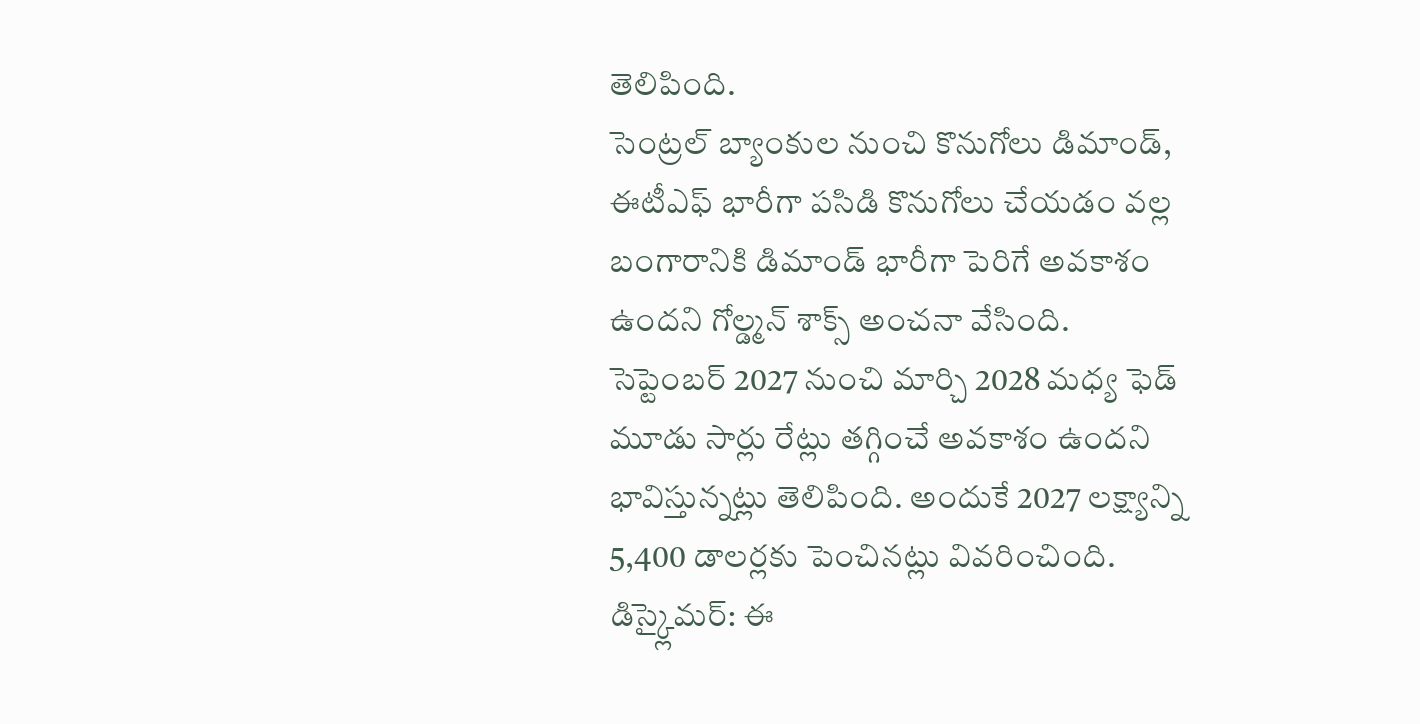తెలిపింది.
సెంట్రల్ బ్యాంకుల నుంచి కొనుగోలు డిమాండ్, ఈటీఎఫ్ భారీగా పసిడి కొనుగోలు చేయడం వల్ల బంగారానికి డిమాండ్ భారీగా పెరిగే అవకాశం ఉందని గోల్డ్మన్ శాక్స్ అంచనా వేసింది. సెప్టెంబర్ 2027 నుంచి మార్చి 2028 మధ్య ఫెడ్ మూడు సార్లు రేట్లు తగ్గించే అవకాశం ఉందని భావిస్తున్నట్లు తెలిపింది. అందుకే 2027 లక్ష్యాన్ని 5,400 డాలర్లకు పెంచినట్లు వివరించింది.
డిస్క్లైమర్: ఈ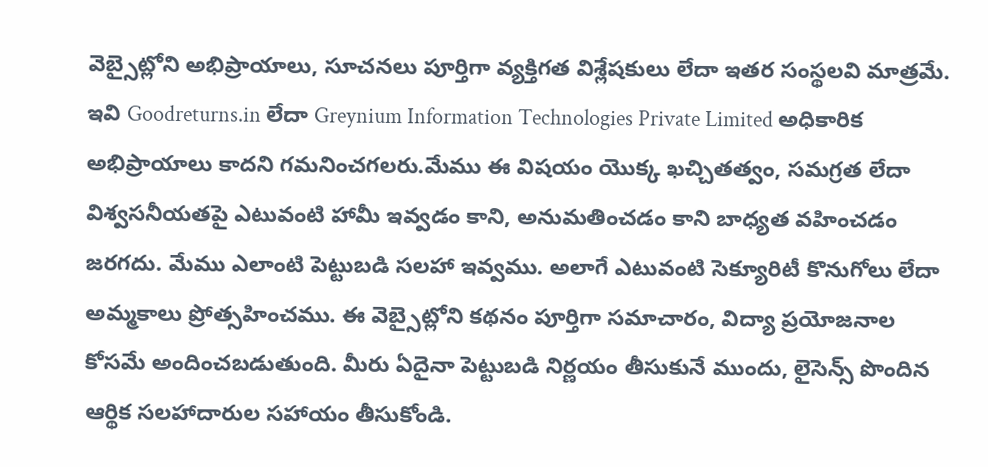వెబ్సైట్లోని అభిప్రాయాలు, సూచనలు పూర్తిగా వ్యక్తిగత విశ్లేషకులు లేదా ఇతర సంస్థలవి మాత్రమే. ఇవి Goodreturns.in లేదా Greynium Information Technologies Private Limited అధికారిక అభిప్రాయాలు కాదని గమనించగలరు.మేము ఈ విషయం యొక్క ఖచ్చితత్వం, సమగ్రత లేదా విశ్వసనీయతపై ఎటువంటి హామీ ఇవ్వడం కాని, అనుమతించడం కాని బాధ్యత వహించడం జరగదు. మేము ఎలాంటి పెట్టుబడి సలహా ఇవ్వము. అలాగే ఎటువంటి సెక్యూరిటీ కొనుగోలు లేదా అమ్మకాలు ప్రోత్సహించము. ఈ వెబ్సైట్లోని కథనం పూర్తిగా సమాచారం, విద్యా ప్రయోజనాల కోసమే అందించబడుతుంది. మీరు ఏదైనా పెట్టుబడి నిర్ణయం తీసుకునే ముందు, లైసెన్స్ పొందిన ఆర్థిక సలహాదారుల సహాయం తీసుకోండి.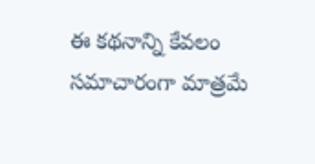ఈ కథనాన్ని కేవలం సమాచారంగా మాత్రమే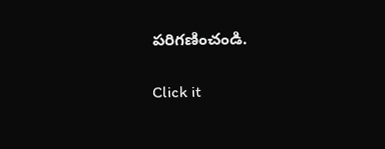పరిగణించండి.


Click it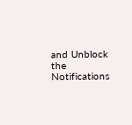and Unblock the Notifications